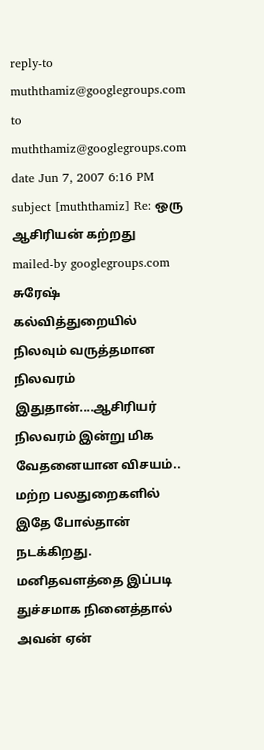reply-to muththamiz@googlegroups.com
to muththamiz@googlegroups.com
date Jun 7, 2007 6:16 PM
subject [muththamiz] Re: ஒரு ஆசிரியன் கற்றது
mailed-by googlegroups.com
சுரேஷ்
கல்வித்துறையில் நிலவும் வருத்தமான நிலவரம் இதுதான்....ஆசிரியர் நிலவரம் இன்று மிக வேதனையான விசயம்.. மற்ற பலதுறைகளில் இதே போல்தான் நடக்கிறது. மனிதவளத்தை இப்படி துச்சமாக நினைத்தால் அவன் ஏன்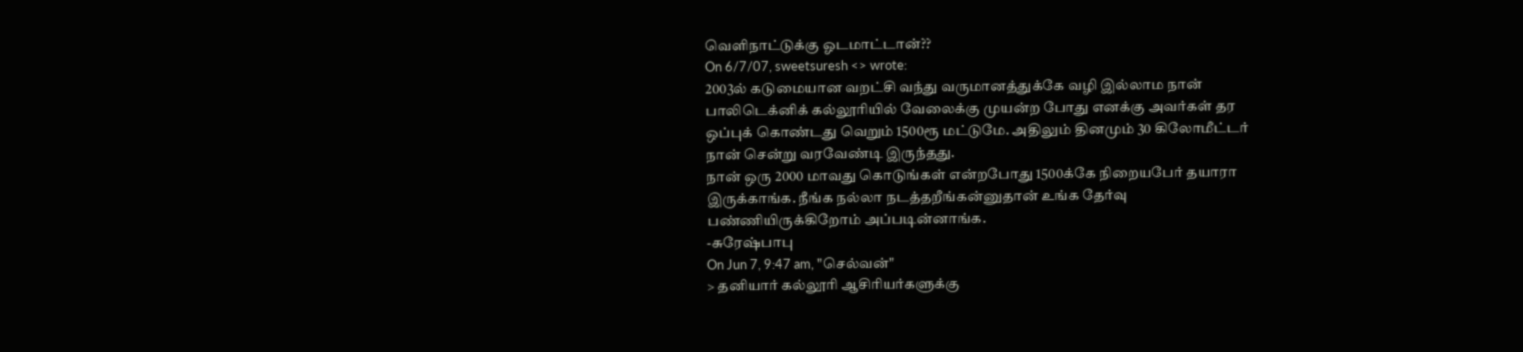வெளிநாட்டுக்கு ஓடமாட்டான்??
On 6/7/07, sweetsuresh <> wrote:
2003ல் கடுமையான வறட்சி வந்து வருமானத்துக்கே வழி இல்லாம நான்
பாலிடெக்னிக் கல்லூரியில் வேலைக்கு முயன்ற போது எனக்கு அவர்கள் தர
ஒப்புக் கொண்டது வெறும் 1500ரூ மட்டுமே. அதிலும் தினமும் 30 கிலோமீட்டர்
நான் சென்று வரவேண்டி இருந்தது.
நான் ஒரு 2000 மாவது கொடுங்கள் என்றபோது 1500க்கே நிறையபேர் தயாரா
இருக்காங்க. நீங்க நல்லா நடத்தறீங்கன்னுதான் உங்க தேர்வு
பண்ணியிருக்கிறோம் அப்படின்னாங்க.
-சுரேஷ்பாபு
On Jun 7, 9:47 am, "செல்வன்"
> தனியார் கல்லூரி ஆசிரியர்களுக்கு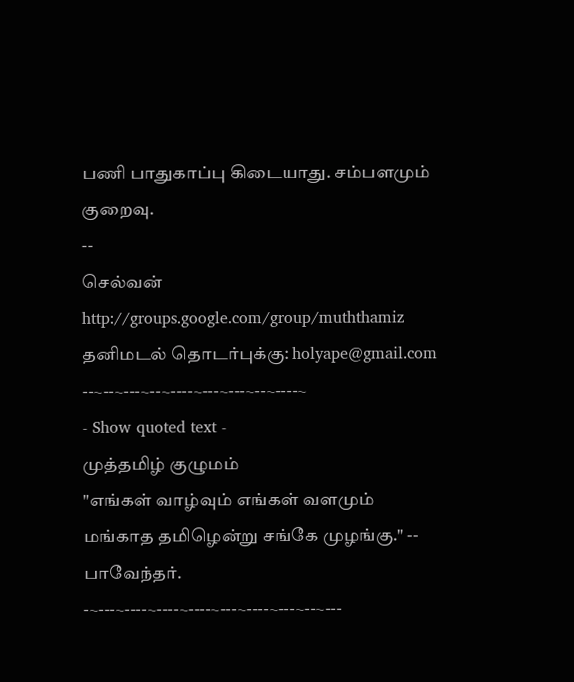பணி பாதுகாப்பு கிடையாது. சம்பளமும் குறைவு.
--
செல்வன்
http://groups.google.com/group/muththamiz
தனிமடல் தொடர்புக்கு: holyape@gmail.com
--~--~---~--~----~---~---~--~----~
- Show quoted text -
முத்தமிழ் குழுமம்
"எங்கள் வாழ்வும் எங்கள் வளமும் மங்காத தமிழென்று சங்கே முழங்கு." -- பாவேந்தர்.
-~---~----~----~----~---~----~---~--~---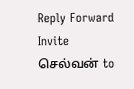Reply Forward Invite செல்வன் to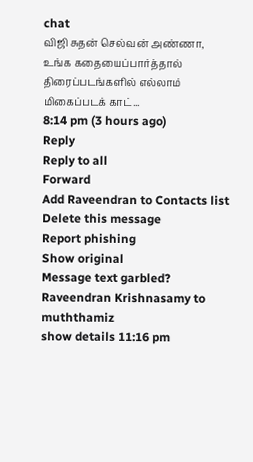chat
விஜி சுதன் செல்வன் அண்ணா, உங்க கதையைப்பார்த்தால் திரைப்படங்களில் எல்லாம் மிகைப்படக் காட்...
8:14 pm (3 hours ago)
Reply
Reply to all
Forward
Add Raveendran to Contacts list
Delete this message
Report phishing
Show original
Message text garbled?
Raveendran Krishnasamy to muththamiz
show details 11:16 pm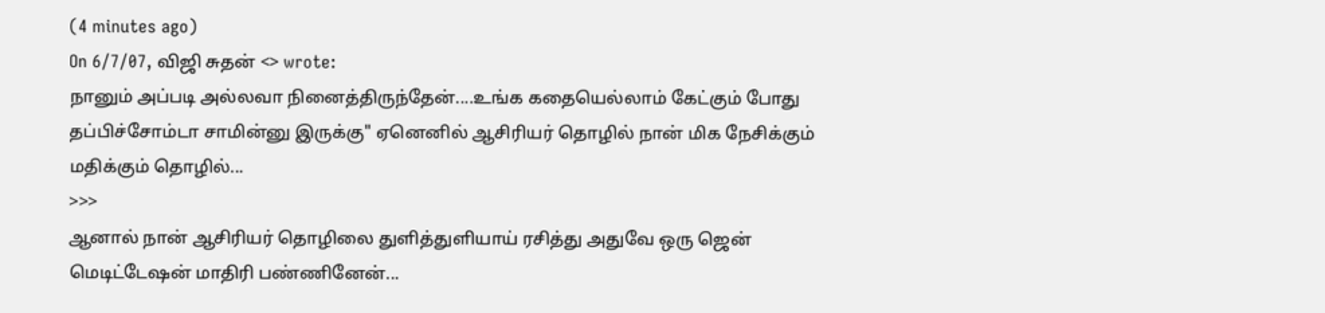(4 minutes ago)
On 6/7/07, விஜி சுதன் <> wrote:
நானும் அப்படி அல்லவா நினைத்திருந்தேன்....உங்க கதையெல்லாம் கேட்கும் போது தப்பிச்சோம்டா சாமின்னு இருக்கு" ஏனெனில் ஆசிரியர் தொழில் நான் மிக நேசிக்கும் மதிக்கும் தொழில்...
>>>
ஆனால் நான் ஆசிரியர் தொழிலை துளித்துளியாய் ரசித்து அதுவே ஒரு ஜென் மெடிட்டேஷன் மாதிரி பண்ணினேன்...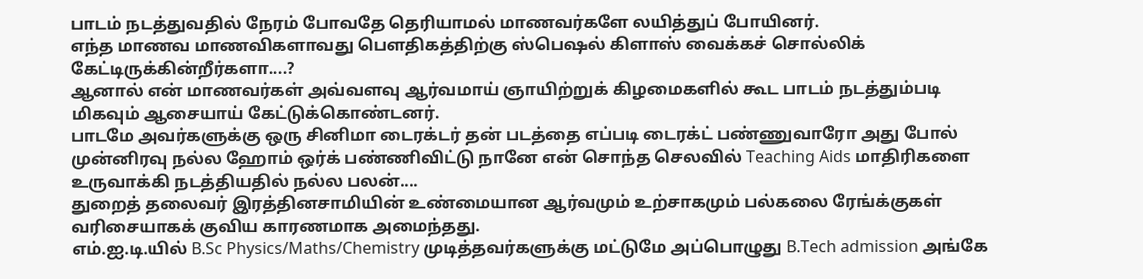பாடம் நடத்துவதில் நேரம் போவதே தெரியாமல் மாணவர்களே லயித்துப் போயினர்.
எந்த மாணவ மாணவிகளாவது பெளதிகத்திற்கு ஸ்பெஷல் கிளாஸ் வைக்கச் சொல்லிக் கேட்டிருக்கின்றீர்களா....?
ஆனால் என் மாணவர்கள் அவ்வளவு ஆர்வமாய் ஞாயிற்றுக் கிழமைகளில் கூட பாடம் நடத்தும்படி மிகவும் ஆசையாய் கேட்டுக்கொண்டனர்.
பாடமே அவர்களுக்கு ஒரு சினிமா டைரக்டர் தன் படத்தை எப்படி டைரக்ட் பண்ணுவாரோ அது போல் முன்னிரவு நல்ல ஹோம் ஒர்க் பண்ணிவிட்டு நானே என் சொந்த செலவில் Teaching Aids மாதிரிகளை உருவாக்கி நடத்தியதில் நல்ல பலன்....
துறைத் தலைவர் இரத்தினசாமியின் உண்மையான ஆர்வமும் உற்சாகமும் பல்கலை ரேங்க்குகள் வரிசையாகக் குவிய காரணமாக அமைந்தது.
எம்.ஐ.டி.யில் B.Sc Physics/Maths/Chemistry முடித்தவர்களுக்கு மட்டுமே அப்பொழுது B.Tech admission அங்கே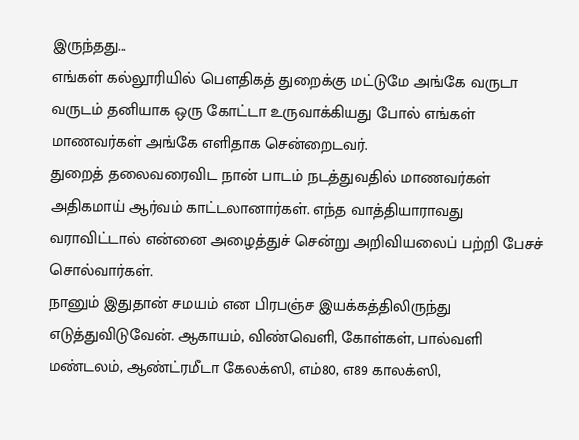இருந்தது...
எங்கள் கல்லூரியில் பெளதிகத் துறைக்கு மட்டுமே அங்கே வருடா வருடம் தனியாக ஒரு கோட்டா உருவாக்கியது போல் எங்கள் மாணவர்கள் அங்கே எளிதாக சென்றைடவர்.
துறைத் தலைவரைவிட நான் பாடம் நடத்துவதில் மாணவர்கள் அதிகமாய் ஆர்வம் காட்டலானார்கள். எந்த வாத்தியாராவது வராவிட்டால் என்னை அழைத்துச் சென்று அறிவியலைப் பற்றி பேசச் சொல்வார்கள்.
நானும் இதுதான் சமயம் என பிரபஞ்ச இயக்கத்திலிருந்து எடுத்துவிடுவேன். ஆகாயம், விண்வெளி, கோள்கள், பால்வளி மண்டலம், ஆண்ட்ரமீடா கேலக்ஸி, எம்80, எ89 காலக்ஸி,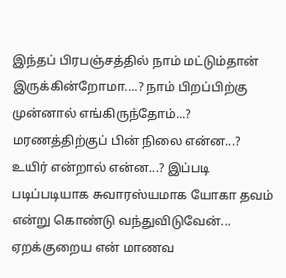இந்தப் பிரபஞ்சத்தில் நாம் மட்டும்தான் இருக்கின்றோமா....? நாம் பிறப்பிற்கு முன்னால் எங்கிருந்தோம்...? மரணத்திற்குப் பின் நிலை என்ன...? உயிர் என்றால் என்ன...? இப்படி படிப்படியாக சுவாரஸ்யமாக யோகா தவம் என்று கொண்டு வந்துவிடுவேன்...
ஏறக்குறைய என் மாணவ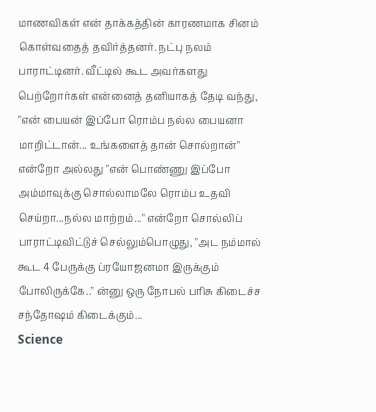மாணவிகள் என் தாக்கத்தின் காரணமாக சினம் கொள்வதைத் தவிர்த்தனர். நட்பு நலம் பாராட்டினர். வீட்டில் கூட அவர்களது பெற்றோர்கள் என்னைத் தனியாகத் தேடி வந்து, "என் பையன் இப்போ ரொம்ப நல்ல பையனா மாறிட்டான்... உங்களைத் தான் சொல்றான்" என்றோ அல்லது "என் பொண்ணு இப்போ அம்மாவுக்கு சொல்லாமலே ரொம்ப உதவி செய்றா...நல்ல மாற்றம்..." என்றோ சொல்லிப் பாராட்டிவிட்டுச் செல்லும்பொழுது, "அட நம்மால் கூட 4 பேருக்கு ப்ரயோஜனமா இருக்கும் போலிருக்கே.." ன்னு ஒரு நோபல் பரிசு கிடைச்ச சந்தோஷம் கிடைக்கும்...
Science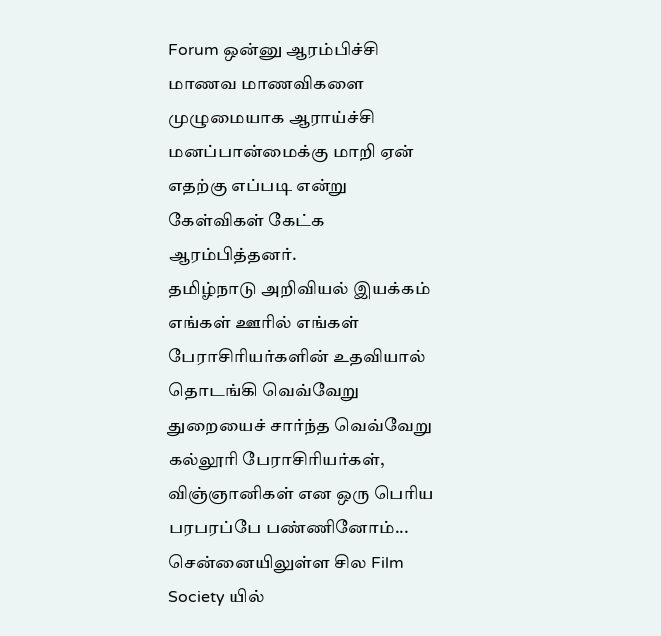Forum ஒன்னு ஆரம்பிச்சி மாணவ மாணவிகளை முழுமையாக ஆராய்ச்சி மனப்பான்மைக்கு மாறி ஏன் எதற்கு எப்படி என்று கேள்விகள் கேட்க ஆரம்பித்தனர்.
தமிழ்நாடு அறிவியல் இயக்கம் எங்கள் ஊரில் எங்கள் பேராசிரியர்களின் உதவியால் தொடங்கி வெவ்வேறு துறையைச் சார்ந்த வெவ்வேறு கல்லூரி பேராசிரியர்கள், விஞ்ஞானிகள் என ஒரு பெரிய பரபரப்பே பண்ணினோம்...
சென்னையிலுள்ள சில Film Society யில்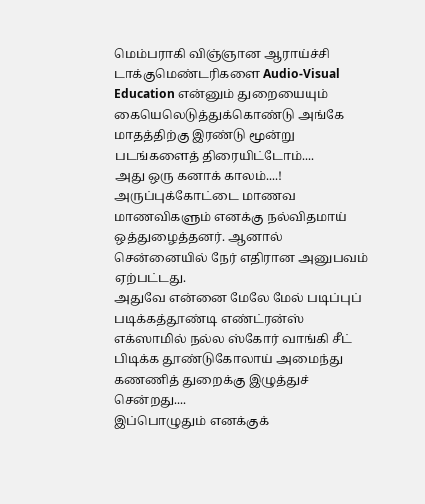மெம்பராகி விஞ்ஞான ஆராய்ச்சி டாக்குமெண்டரிகளை Audio-Visual Education என்னும் துறையையும் கையெலெடுத்துக்கொண்டு அங்கே மாதத்திற்கு இரண்டு மூன்று படங்களைத் திரையிட்டோம்....
அது ஒரு கனாக் காலம்....!
அருப்புக்கோட்டை மாணவ மாணவிகளும் எனக்கு நல்விதமாய் ஒத்துழைத்தனர். ஆனால் சென்னையில் நேர் எதிரான அனுபவம் ஏற்பட்டது.
அதுவே என்னை மேலே மேல் படிப்புப் படிக்கத்தூண்டி எண்ட்ரன்ஸ் எக்ஸாமில் நல்ல ஸ்கோர் வாங்கி சீட் பிடிக்க தூண்டுகோலாய் அமைந்து கணணித் துறைக்கு இழுத்துச் சென்றது....
இப்பொழுதும் எனக்குக்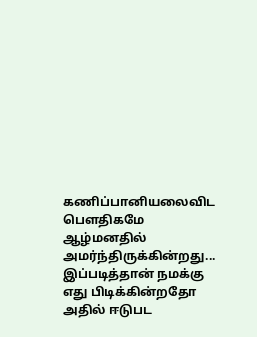கணிப்பானியலைவிட பெளதிகமே ஆழ்மனதில் அமர்ந்திருக்கின்றது... இப்படித்தான் நமக்கு எது பிடிக்கின்றதோ அதில் ஈடுபட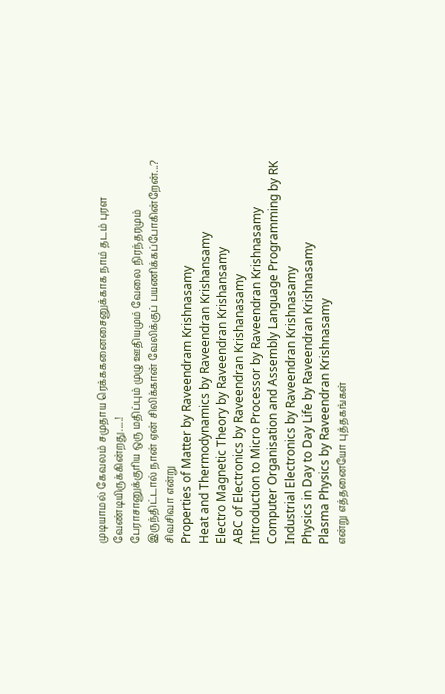முடியாமல் கேவலம் சமுதாய ரெக்ககனைசைனுக்காக நாம் தடம் புரள வேண்டியிருக்கின்றது.....!
பேராசானுக்குரிய ஒரு மதிப்பும் முழு ஊதியமும் வேலை நிரந்தரமும் இருந்திட்டால் நான் ஏன் சிலிக்கான் வேலிக்குப் பயணிக்கப்போகின்றேன்...?
சிவசிவா என்று
Properties of Matter by Raveendram Krishnasamy
Heat and Thermodynamics by Raveendran Krishansamy
Electro Magnetic Theory by Raveendran Krishansamy
ABC of Electronics by Raveendran Krishanasamy
Introduction to Micro Processor by Raveendran Krishnasamy
Computer Organisation and Assembly Language Programming by RK
Industrial Electronics by Raveendran Krishnasamy
Physics in Day to Day Life by Raveendran Krishnasamy
Plasma Physics by Raveendran Krishnasamy
என்று எத்தனையோ புத்தகங்கள்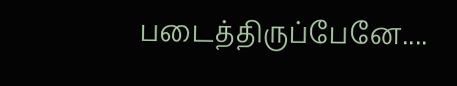படைத்திருப்பேனே....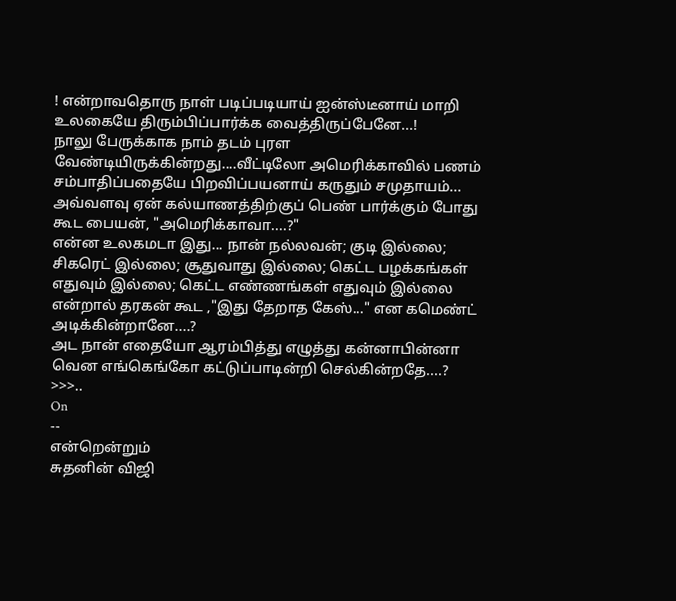! என்றாவதொரு நாள் படிப்படியாய் ஐன்ஸ்டீனாய் மாறி உலகையே திரும்பிப்பார்க்க வைத்திருப்பேனே...!
நாலு பேருக்காக நாம் தடம் புரள வேண்டியிருக்கின்றது....வீட்டிலோ அமெரிக்காவில் பணம் சம்பாதிப்பதையே பிறவிப்பயனாய் கருதும் சமுதாயம்... அவ்வளவு ஏன் கல்யாணத்திற்குப் பெண் பார்க்கும் போது கூட பையன், "அமெரிக்காவா....?"
என்ன உலகமடா இது... நான் நல்லவன்; குடி இல்லை; சிகரெட் இல்லை; சூதுவாது இல்லை; கெட்ட பழக்கங்கள் எதுவும் இல்லை; கெட்ட எண்ணங்கள் எதுவும் இல்லை என்றால் தரகன் கூட ,"இது தேறாத கேஸ்..." என கமெண்ட் அடிக்கின்றானே....?
அட நான் எதையோ ஆரம்பித்து எழுத்து கன்னாபின்னா வென எங்கெங்கோ கட்டுப்பாடின்றி செல்கின்றதே....?
>>>..
On
--
என்றென்றும்
சுதனின் விஜி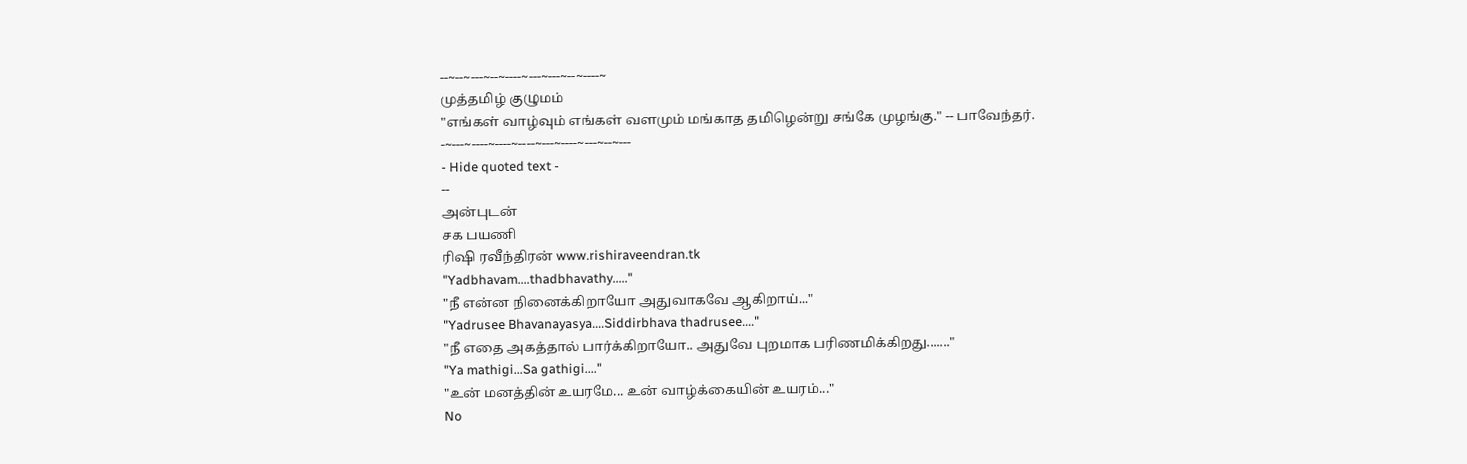--~--~---~--~----~---~---~--~----~
முத்தமிழ் குழுமம்
"எங்கள் வாழ்வும் எங்கள் வளமும் மங்காத தமிழென்று சங்கே முழங்கு." -- பாவேந்தர்.
-~---~----~----~----~---~----~---~--~---
- Hide quoted text -
--
அன்புடன்
சக பயணி
ரிஷி ரவீந்திரன் www.rishiraveendran.tk
"Yadbhavam....thadbhavathy....."
"நீ என்ன நினைக்கிறாயோ அதுவாகவே ஆகிறாய்..."
"Yadrusee Bhavanayasya....Siddirbhava thadrusee...."
"நீ எதை அகத்தால் பார்க்கிறாயோ.. அதுவே புறமாக பரிணமிக்கிறது......."
"Ya mathigi...Sa gathigi...."
"உன் மனத்தின் உயரமே... உன் வாழ்க்கையின் உயரம்..."
No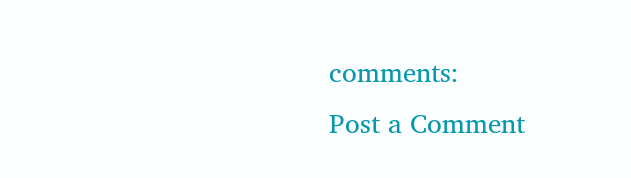comments:
Post a Comment